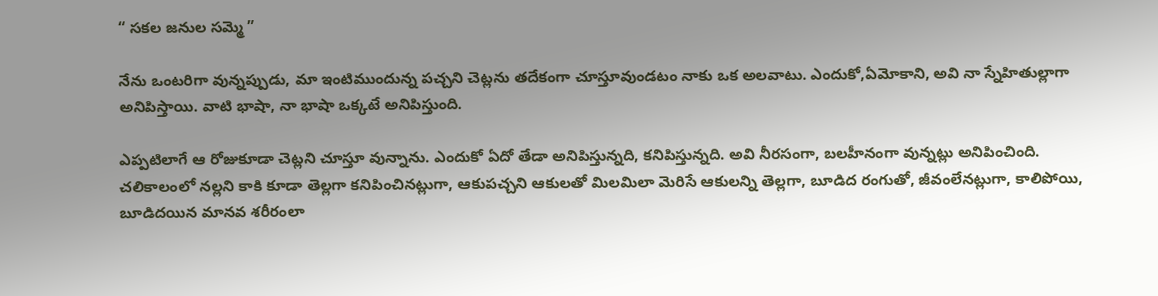“ సకల జనుల సమ్మె ”

నేను ఒంటరిగా వున్నప్పుడు, మా ఇంటిముందున్న పచ్చని చెట్లను తదేకంగా చూస్తూవుండటం నాకు ఒక అలవాటు. ఎందుకో,ఏమోకాని, అవి నా స్నేహితుల్లాగా అనిపిస్తాయి. వాటి భాషా, నా భాషా ఒక్కటే అనిపిస్తుంది.

ఎప్పటిలాగే ఆ రోజుకూడా చెట్లని చూస్తూ వున్నాను. ఎందుకో ఏదో తేడా అనిపిస్తున్నది, కనిపిస్తున్నది. అవి నీరసంగా, బలహీనంగా వున్నట్లు అనిపించింది. చలికాలంలో నల్లని కాకి కూడా తెల్లగా కనిపించినట్లుగా, ఆకుపచ్చని ఆకులతో మిలమిలా మెరిసే ఆకులన్ని తెల్లగా, బూడిద రంగుతో, జీవంలేనట్లుగా, కాలిపోయి, బూడిదయిన మానవ శరీరంలా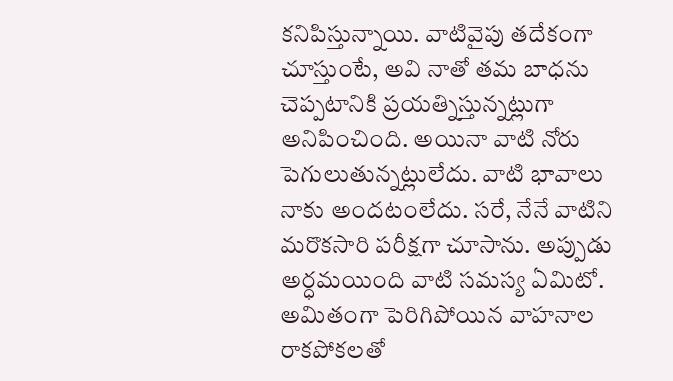కనిపిస్తున్నాయి. వాటివైపు తదేకంగా చూస్తుంటే, అవి నాతో తమ బాధను చెప్పటానికి ప్రయత్నిస్తున్నట్లుగా అనిపించింది. అయినా వాటి నోరు పెగులుతున్నట్లులేదు. వాటి భావాలు నాకు అందటంలేదు. సరే, నేనే వాటిని మరొకసారి పరీక్షగా చూసాను. అప్పుడు అర్ధమయింది వాటి సమస్య ఏమిటో. అమితంగా పెరిగిపోయిన వాహనాల రాకపోకలతో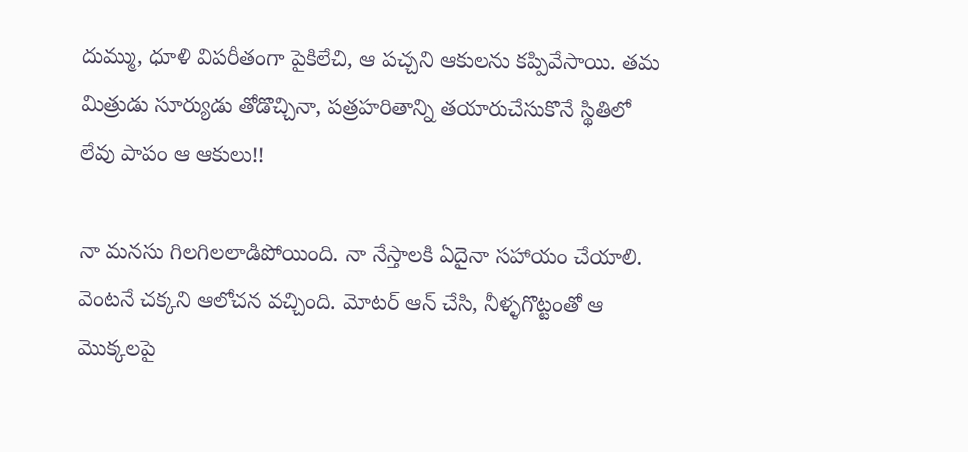దుమ్ము, ధూళి విపరీతంగా పైకిలేచి, ఆ పచ్చని ఆకులను కప్పివేసాయి. తమ మిత్రుడు సూర్యుడు తోడొచ్చినా, పత్రహరితాన్ని తయారుచేసుకొనే స్థితిలో లేవు పాపం ఆ ఆకులు!!

నా మనసు గిలగిలలాడిపోయింది. నా నేస్తాలకి ఏదైనా సహాయం చేయాలి. వెంటనే చక్కని ఆలోచన వచ్చింది. మోటర్ ఆన్ చేసి, నీళ్ళగొట్టంతో ఆ మొక్కలపై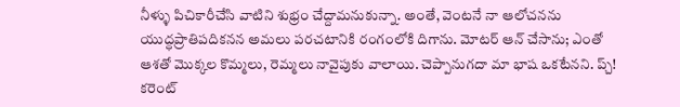నీళ్ళు పిచికారీచేసి వాటిని శుభ్రం చేద్దామనుకున్నా. అంతే, వెంటనే నా ఆలోచనను యుద్ధప్రాతిపదికనన అమలు పరచటానికి రంగంలోకి దిగాను. మోటర్ ఆన్ చేసాను; ఎంతో ఆశతో మొక్కల కొమ్మలు, రెమ్మలు నావైపుకు వాలాయి. చెప్పానుగదా మా భాష ఒకటేనని. ప్చ్! కరెంట్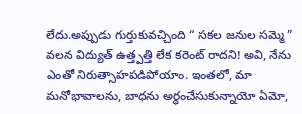లేదు.అప్పుడు గుర్తుకువచ్చింది “ సకల జనుల సమ్మె ” వలన విద్యుత్ ఉత్త్పత్తి లేక కరెంట్ రాదని! అవి, నేను ఎంతో నిరుత్సాహపడిపోయాం. ఇంతలో, మా మనోభావాలను, బాధను అర్ధంచేసుకున్నాయో ఏమో,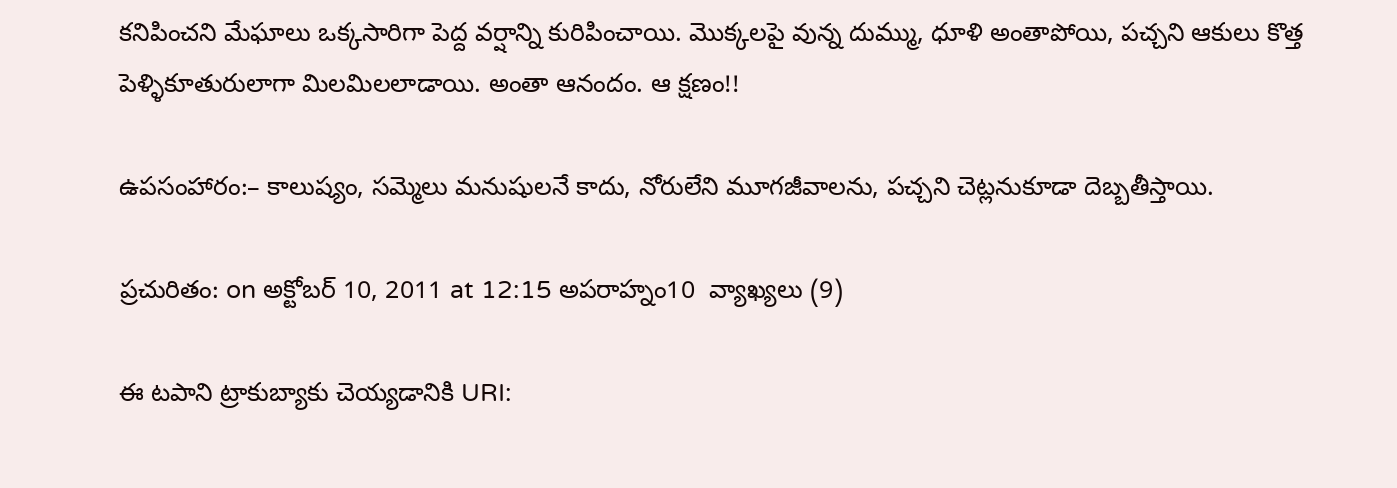కనిపించని మేఘాలు ఒక్కసారిగా పెద్ద వర్షాన్ని కురిపించాయి. మొక్కలపై వున్న దుమ్ము, ధూళి అంతాపోయి, పచ్చని ఆకులు కొత్త పెళ్ళికూతురులాగా మిలమిలలాడాయి. అంతా ఆనందం. ఆ క్షణం!!

ఉపసంహారం:– కాలుష్యం, సమ్మెలు మనుషులనే కాదు, నోరులేని మూగజీవాలను, పచ్చని చెట్లనుకూడా దెబ్బతీస్తాయి.

ప్రచురితం: on అక్టోబర్ 10, 2011 at 12:15 అపరాహ్నం10  వ్యాఖ్యలు (9)

ఈ టపాని ట్రాకుబ్యాకు చెయ్యడానికి URI: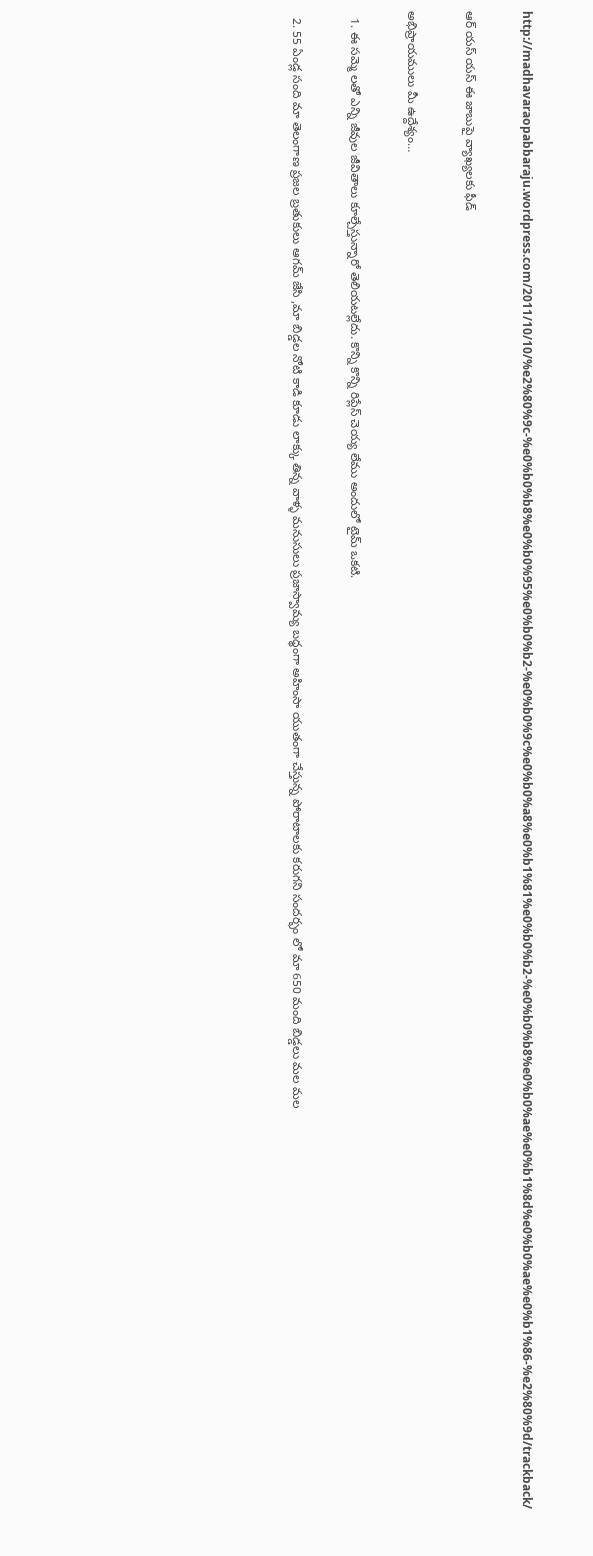http://madhavaraopabbaraju.wordpress.com/2011/10/10/%e2%80%9c-%e0%b0%b8%e0%b0%95%e0%b0%b2-%e0%b0%9c%e0%b0%a8%e0%b1%81%e0%b0%b2-%e0%b0%b8%e0%b0%ae%e0%b1%8d%e0%b0%ae%e0%b1%86-%e2%80%9d/trackback/

ఆర్ యస్ యస్ ఈ జాబుపై వ్యాఖ్యలకు ఫీడ్

అభిప్రాయములు మీ ఉద్దేశ్యం…

  1. ఈ సమ్మె లతో ఎన్ని జీవుల జీవితాలు కూల్చేస్తున్నారో తెలియటల్లేదు. కొన్ని కొన్ని రిప్లేస్ చెయ్య లేము అందులో టైమ్ ఒకటి.

  2. 55 ఏండ్ల సంది మా తెలంగాణ ప్రజల బ్రతుకులు ఆగమ్ జేసి ,మా బిడ్డల నోటి కాడి కూడు లాక్కు తిన్న వాళ్ళ మనుసులు ప్రజాస్వామ్య బధ్ధంగా అహింసా యుతంగా చేస్తున్న పోరాటాలకు కరుగని సందర్భం లో మా 650 మంది బిడ్డలు మల మల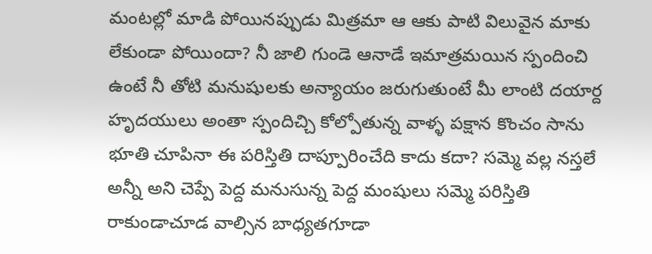మంటల్లో మాడి పోయినప్పుడు మిత్రమా ఆ ఆకు పాటి విలువైన మాకు లేకుండా పోయిందా? నీ జాలి గుండె ఆనాడే ఇమాత్రమయిన స్పందించి ఉంటే నీ తోటి మనుషులకు అన్యాయం జరుగుతుంటే మీ లాంటి దయార్ద హృదయులు అంతా స్పందిచ్చి కోల్పోతున్న వాళ్ళ పక్షాన కొంచం సాను భూతి చూపినా ఈ పరిస్తితి దాప్పూరించేది కాదు కదా? సమ్మె వల్ల నస్తలే అన్నీ అని చెప్పే పెద్ద మనుసున్న పెద్ద మంషులు సమ్మె పరిస్తితి రాకుండాచూడ వాల్సిన బాధ్యతగూడా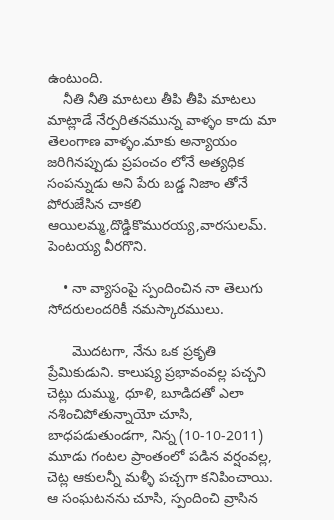ఉంటుంది.
    నీతి నీతి మాటలు తీపి తీపి మాటలు మాట్లాడే నేర్పరితనమున్న వాళ్ళం కాదు మా తెలంగాణ వాళ్ళం.మాకు అన్యాయం జరిగినప్పుడు ప్రపంచం లోనే అత్యధిక సంపన్నుడు అని పేరు బడ్డ నిజాం తోనే పోరుజేసిన చాకలి ఆయిలమ్మ,దొడ్డికొమురయ్య,వారసులమ్. పెంటయ్య వీరగొని.

    • నా వ్యాసంపై స్పందించిన నా తెలుగు సోదరులందరికీ నమస్కారములు.

      మొదటగా, నేను ఒక ప్రకృతి ప్రేమికుడుని. కాలుష్య ప్రభావంవల్ల పచ్చని చెట్లు దుమ్ము, ధూళి, బూడిదతో ఎలా నశించిపోతున్నాయో చూసి, బాధపడుతుండగా, నిన్న (10-10-2011) మూడు గంటల ప్రాంతంలో పడిన వర్షంవల్ల, చెట్ల ఆకులన్నీ మళ్ళీ పచ్చగా కనిపించాయి. ఆ సంఘటనను చూసి, స్పందించి వ్రాసిన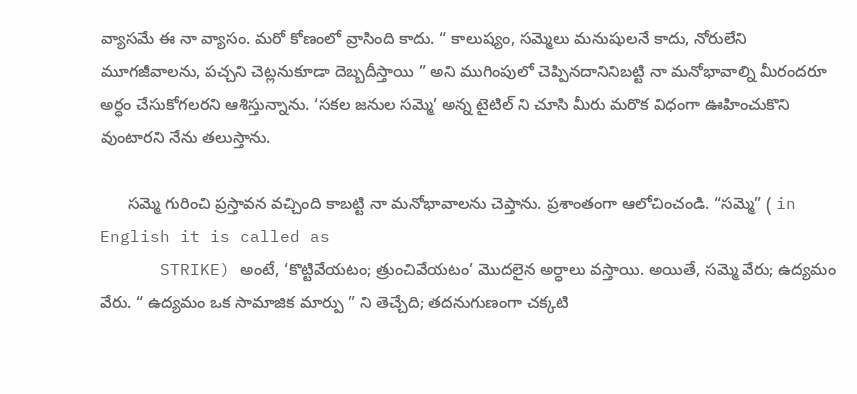వ్యాసమే ఈ నా వ్యాసం. మరో కోణంలో వ్రాసింది కాదు. “ కాలుష్యం, సమ్మెలు మనుషులనే కాదు, నోరులేని మూగజీవాలను, పచ్చని చెట్లనుకూడా దెబ్బదీస్తాయి ” అని ముగింపులో చెప్పినదానినిబట్టి నా మనోభావాల్ని మీరందరూ అర్ధం చేసుకోగలరని ఆశిస్తున్నాను. ‘సకల జనుల సమ్మె’ అన్న టైటిల్ ని చూసి మీరు మరొక విధంగా ఊహించుకొని వుంటారని నేను తలుస్తాను.

      సమ్మె గురించి ప్రస్తావన వచ్చింది కాబట్టి నా మనోభావాలను చెప్తాను. ప్రశాంతంగా ఆలోచించండి. “సమ్మె” ( in English it is called as
      STRIKE) అంటే, ‘కొట్టివేయటం; త్రుంచివేయటం’ మొదలైన అర్ధాలు వస్తాయి. అయితే, సమ్మె వేరు; ఉద్యమం వేరు. “ ఉద్యమం ఒక సామాజిక మార్పు ” ని తెచ్చేది; తదనుగుణంగా చక్కటి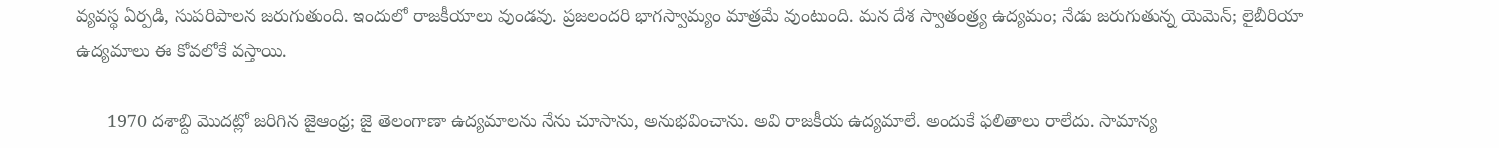వ్యవస్థ ఏర్పడి, సుపరిపాలన జరుగుతుంది. ఇందులో రాజకీయాలు వుండవు. ప్రజలందరి భాగస్వామ్యం మాత్రమే వుంటుంది. మన దేశ స్వాతంత్ర్య ఉద్యమం; నేడు జరుగుతున్న యెమెన్; లైబీరియా ఉద్యమాలు ఈ కోవలోకే వస్తాయి.

      1970 దశాబ్ది మొదట్లో జరిగిన జైఆంధ్ర; జై తెలంగాణా ఉద్యమాలను నేను చూసాను, అనుభవించాను. అవి రాజకీయ ఉద్యమాలే. అందుకే ఫలితాలు రాలేదు. సామాన్య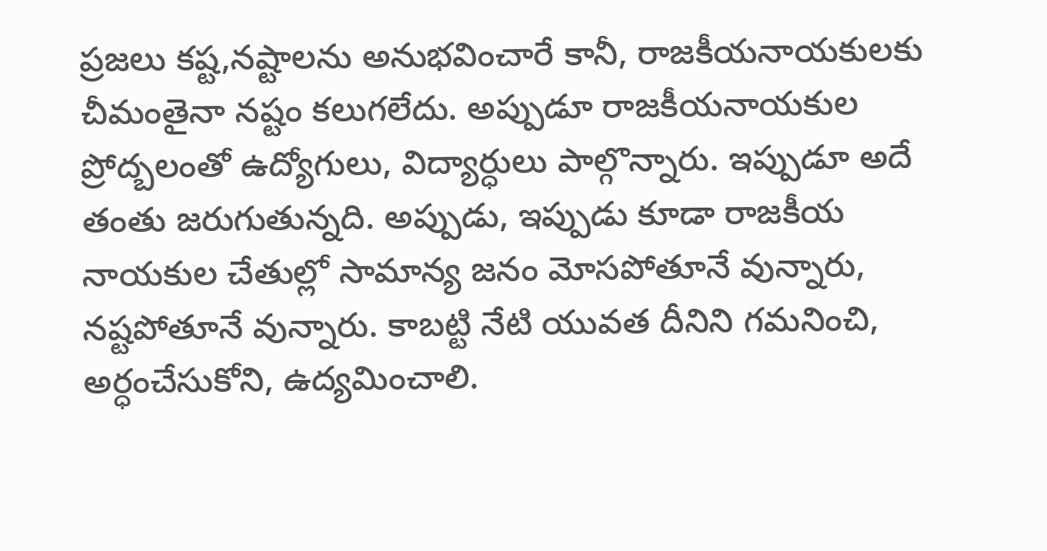ప్రజలు కష్ట,నష్టాలను అనుభవించారే కానీ, రాజకీయనాయకులకు చీమంతైనా నష్టం కలుగలేదు. అప్పుడూ రాజకీయనాయకుల ప్రోద్బలంతో ఉద్యోగులు, విద్యార్ధులు పాల్గొన్నారు. ఇప్పుడూ అదే తంతు జరుగుతున్నది. అప్పుడు, ఇప్పుడు కూడా రాజకీయ నాయకుల చేతుల్లో సామాన్య జనం మోసపోతూనే వున్నారు, నష్టపోతూనే వున్నారు. కాబట్టి నేటి యువత దీనిని గమనించి, అర్ధంచేసుకోని, ఉద్యమించాలి.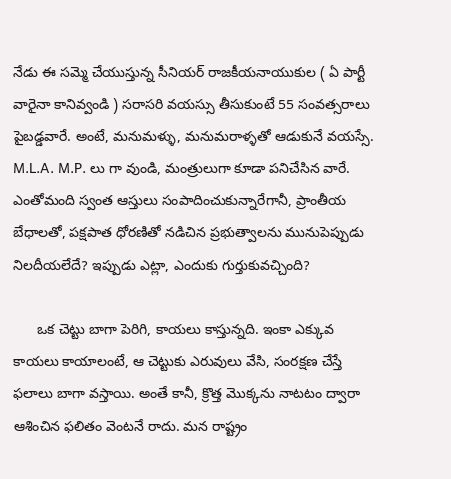నేడు ఈ సమ్మె చేయుస్తున్న సీనియర్ రాజకీయనాయుకుల ( ఏ పార్టీ వారైనా కానివ్వండి ) సరాసరి వయస్సు తీసుకుంటే 55 సంవత్సరాలు పైబడ్డవారే. అంటే, మనుమళ్ళు, మనుమరాళ్ళతో ఆడుకునే వయస్సే. M.L.A. M.P. లు గా వుండి, మంత్రులుగా కూడా పనిచేసిన వారే. ఎంతోమంది స్వంత ఆస్తులు సంపాదించుకున్నారేగానీ, ప్రాంతీయ బేధాలతో, పక్షపాత ధోరణితో నడిచిన ప్రభుత్వాలను మునుపెప్పుడు నిలదీయలేదే? ఇప్పుడు ఎట్లా, ఎందుకు గుర్తుకువచ్చింది?

      ఒక చెట్టు బాగా పెరిగి, కాయలు కాస్తున్నది. ఇంకా ఎక్కువ కాయలు కాయాలంటే, ఆ చెట్టుకు ఎరువులు వేసి, సంరక్షణ చేస్తే ఫలాలు బాగా వస్తాయి. అంతే కానీ, క్రొత్త మొక్కను నాటటం ద్వారా ఆశించిన ఫలితం వెంటనే రాదు. మన రాష్ట్రం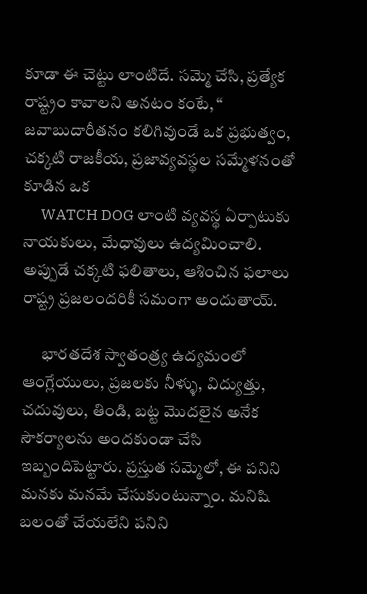కూడా ఈ చెట్టు లాంటిదే. సమ్మె చేసి, ప్రత్యేక రాష్ట్రం కావాలని అనటం కంటే, “ జవాబుదారీతనం కలిగివుండే ఒక ప్రభుత్వం, చక్కటి రాజకీయ, ప్రజావ్యవస్థల సమ్మేళనంతో కూడిన ఒక
      WATCH DOG లాంటి వ్యవస్థ ఏర్పాటుకు నాయకులు, మేధావులు ఉద్యమించాలి. అప్పుడే చక్కటి ఫలితాలు, ఆశించిన ఫలాలు రాష్ట్ర ప్రజలందరికీ సమంగా అందుతాయ్.

      భారతదేశ స్వాతంత్ర్య ఉద్యమంలో ఆంగ్లేయులు, ప్రజలకు నీళ్ళు, విద్యుత్తు, చదువులు, తిండి, బట్ట మొదలైన అనేక సౌకర్యాలను అందకుండా చేసి ఇబ్బందిపెట్టారు. ప్రస్తుత సమ్మెలో, ఈ పనిని మనకు మనమే చేసుకుంటున్నాం. మనిషి బలంతో చేయలేని పనిని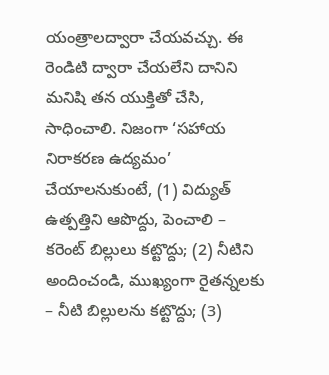యంత్రాలద్వారా చేయవచ్చు. ఈ రెండిటి ద్వారా చేయలేని దానిని మనిషి తన యుక్తితో చేసి, సాధించాలి. నిజంగా ‘సహాయ నిరాకరణ ఉద్యమం’ చేయాలనుకుంటే, (1) విద్యుత్ ఉత్పత్తిని ఆపొద్దు, పెంచాలి – కరెంట్ బిల్లులు కట్టొద్దు; (2) నీటిని అందించండి, ముఖ్యంగా రైతన్నలకు – నీటి బిల్లులను కట్టొద్దు; (3)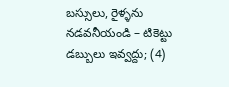బస్సులు, రైళ్ళను నడవనీయండి – టికెట్టు డబ్బులు ఇవ్వద్దు; (4)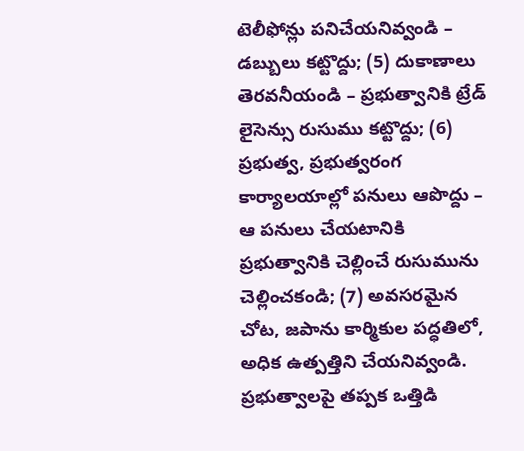టెలీఫోన్లు పనిచేయనివ్వండి – డబ్బులు కట్టొద్దు; (5) దుకాణాలు తెరవనీయండి – ప్రభుత్వానికి ట్రేడ్ లైసెన్సు రుసుము కట్టొద్దు; (6) ప్రభుత్వ, ప్రభుత్వరంగ కార్యాలయాల్లో పనులు ఆపొద్దు – ఆ పనులు చేయటానికి ప్రభుత్వానికి చెల్లించే రుసుమును చెల్లించకండి; (7) అవసరమైన చోట, జపాను కార్మికుల పద్ధతిలో, అధిక ఉత్పత్తిని చేయనివ్వండి. ప్రభుత్వాలపై తప్పక ఒత్తిడి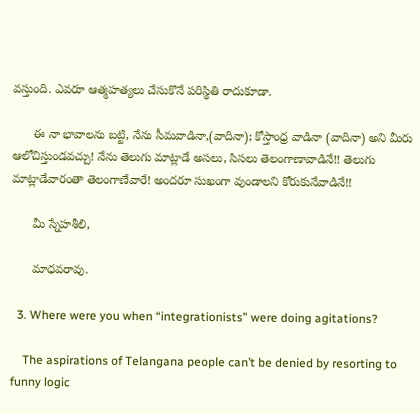వస్తుంది. ఎవరూ ఆత్మహత్యలు చేసుకొనే పరిస్థితి రాదుకూడా.

      ఈ నా భావాలను బట్టి, నేను సీమవాడినా,(వాదినా); కోస్తాంధ్ర వాడినా (వాదినా) అని మీరు ఆలోచిస్తుండవచ్చు! నేను తెలుగు మాట్లాడే అసలు, సిసలు తెలంగాణావాడినే!! తెలుగు మాట్లాడేవారంతా తెలంగాణేవారే! అందరూ సుఖంగా వుండాలని కోరుకునేవాడినే!!

      మీ స్నేహశీలి,

      మాధవరావు.

  3. Where were you when “integrationists” were doing agitations?

    The aspirations of Telangana people can’t be denied by resorting to funny logic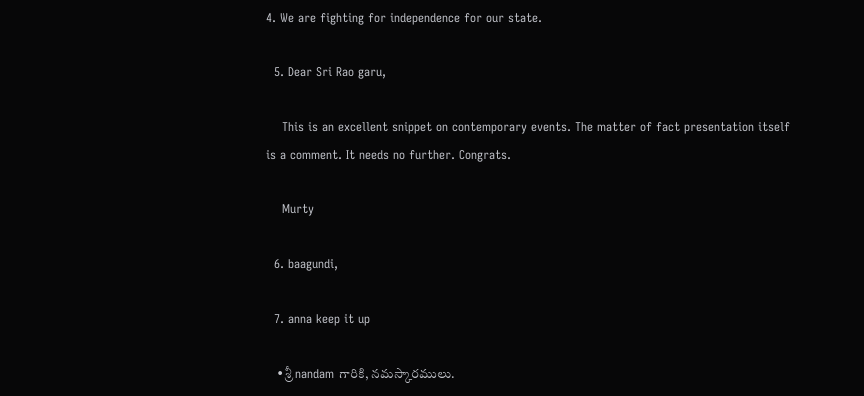4. We are fighting for independence for our state.

  5. Dear Sri Rao garu,

    This is an excellent snippet on contemporary events. The matter of fact presentation itself is a comment. It needs no further. Congrats.

    Murty

  6. baagundi,

  7. anna keep it up

    • శ్రీ nandam గారికి, నమస్కారములు.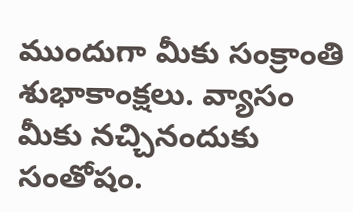ముందుగా మీకు సంక్రాంతి శుభాకాంక్షలు. వ్యాసం మీకు నచ్చినందుకు సంతోషం.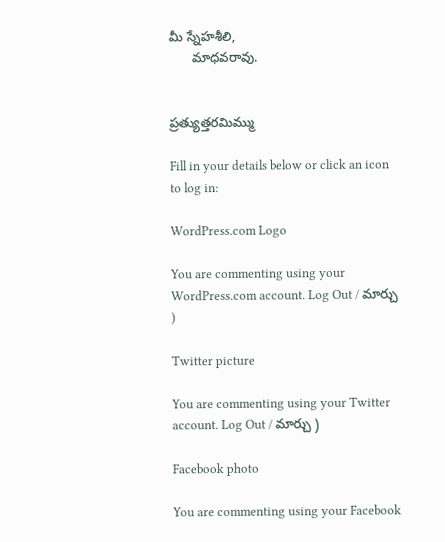మీ స్నేహశీలి,
      మాధవరావు.


ప్రత్యుత్తరమిమ్ము

Fill in your details below or click an icon to log in:

WordPress.com Logo

You are commenting using your WordPress.com account. Log Out / మార్చు )

Twitter picture

You are commenting using your Twitter account. Log Out / మార్చు )

Facebook photo

You are commenting using your Facebook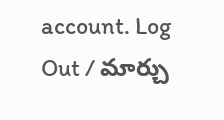account. Log Out / మార్చు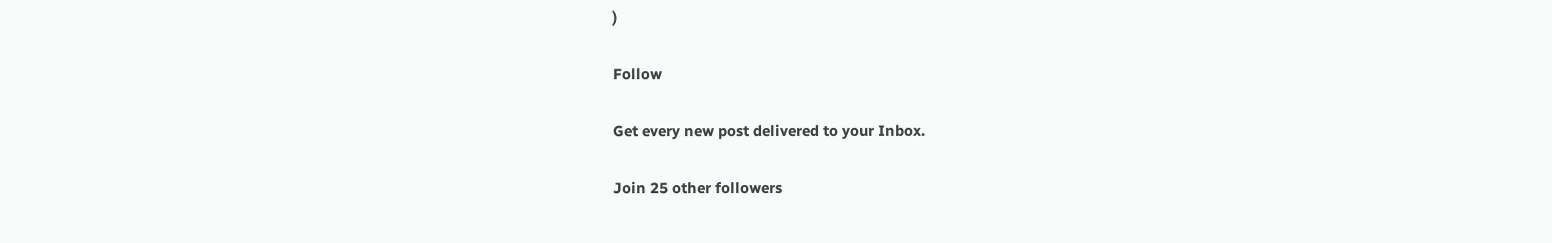)

Follow

Get every new post delivered to your Inbox.

Join 25 other followers